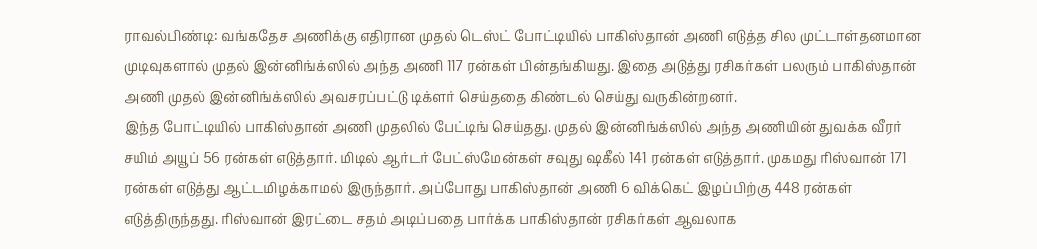ராவல்பிண்டி: வங்கதேச அணிக்கு எதிரான முதல் டெஸ்ட் போட்டியில் பாகிஸ்தான் அணி எடுத்த சில முட்டாள்தனமான முடிவுகளால் முதல் இன்னிங்க்ஸில் அந்த அணி 117 ரன்கள் பின்தங்கியது. இதை அடுத்து ரசிகர்கள் பலரும் பாகிஸ்தான் அணி முதல் இன்னிங்க்ஸில் அவசரப்பட்டு டிக்ளர் செய்ததை கிண்டல் செய்து வருகின்றனர்.
இந்த போட்டியில் பாகிஸ்தான் அணி முதலில் பேட்டிங் செய்தது. முதல் இன்னிங்க்ஸில் அந்த அணியின் துவக்க வீரர் சயிம் அயூப் 56 ரன்கள் எடுத்தார். மிடில் ஆர்டர் பேட்ஸ்மேன்கள் சவுது ஷகீல் 141 ரன்கள் எடுத்தார். முகமது ரிஸ்வான் 171 ரன்கள் எடுத்து ஆட்டமிழக்காமல் இருந்தார். அப்போது பாகிஸ்தான் அணி 6 விக்கெட் இழப்பிற்கு 448 ரன்கள் எடுத்திருந்தது. ரிஸ்வான் இரட்டை சதம் அடிப்பதை பார்க்க பாகிஸ்தான் ரசிகர்கள் ஆவலாக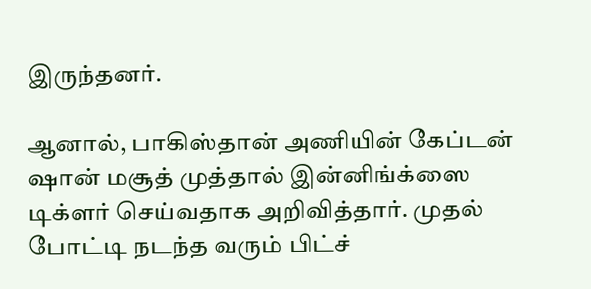இருந்தனர்.

ஆனால், பாகிஸ்தான் அணியின் கேப்டன் ஷான் மசூத் முத்தால் இன்னிங்க்ஸை டிக்ளர் செய்வதாக அறிவித்தார். முதல் போட்டி நடந்த வரும் பிட்ச்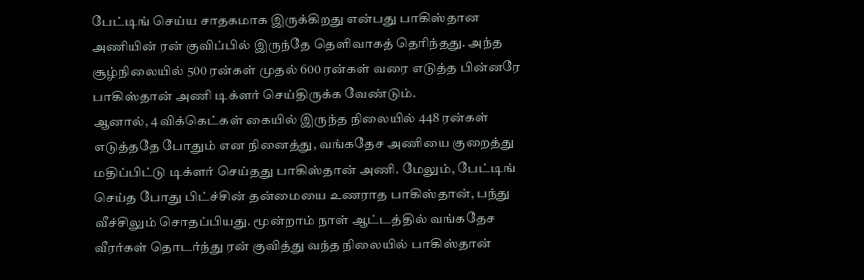பேட்டிங் செய்ய சாதகமாக இருக்கிறது என்பது பாகிஸ்தான அணியின் ரன் குவிப்பில் இருந்தே தெளிவாகத் தெரிந்தது. அந்த சூழ்நிலையில் 500 ரன்கள் முதல் 600 ரன்கள் வரை எடுத்த பின்னரே பாகிஸ்தான் அணி டிக்ளர் செய்திருக்க வேண்டும்.
ஆனால், 4 விக்கெட்கள் கையில் இருந்த நிலையில் 448 ரன்கள் எடுத்ததே போதும் என நினைத்து, வங்கதேச அணியை குறைத்து மதிப்பிட்டு டிக்ளர் செய்தது பாகிஸ்தான் அணி. மேலும், பேட்டிங் செய்த போது பிட்ச்சின் தன்மையை உணராத பாகிஸ்தான், பந்து வீச்சிலும் சொதப்பியது. மூன்றாம் நாள் ஆட்டத்தில் வங்கதேச வீரர்கள் தொடர்ந்து ரன் குவித்து வந்த நிலையில் பாகிஸ்தான்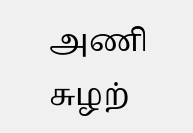அணி சுழற்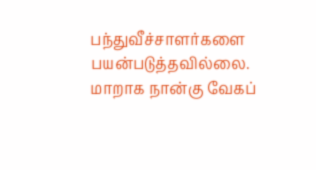பந்துவீச்சாளர்களை பயன்படுத்தவில்லை.
மாறாக நான்கு வேகப்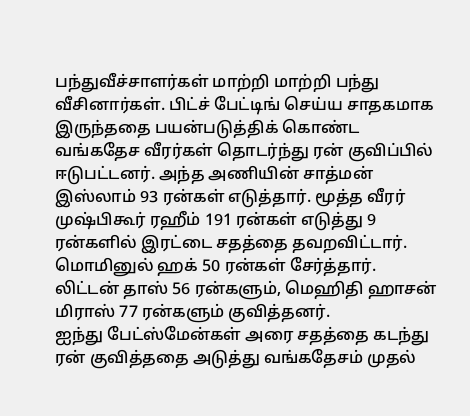பந்துவீச்சாளர்கள் மாற்றி மாற்றி பந்து வீசினார்கள். பிட்ச் பேட்டிங் செய்ய சாதகமாக இருந்ததை பயன்படுத்திக் கொண்ட வங்கதேச வீரர்கள் தொடர்ந்து ரன் குவிப்பில் ஈடுபட்டனர். அந்த அணியின் சாத்மன் இஸ்லாம் 93 ரன்கள் எடுத்தார். மூத்த வீரர் முஷ்பிகூர் ரஹீம் 191 ரன்கள் எடுத்து 9 ரன்களில் இரட்டை சதத்தை தவறவிட்டார். மொமினுல் ஹக் 50 ரன்கள் சேர்த்தார். லிட்டன் தாஸ் 56 ரன்களும், மெஹிதி ஹாசன் மிராஸ் 77 ரன்களும் குவித்தனர்.
ஐந்து பேட்ஸ்மேன்கள் அரை சதத்தை கடந்து ரன் குவித்ததை அடுத்து வங்கதேசம் முதல்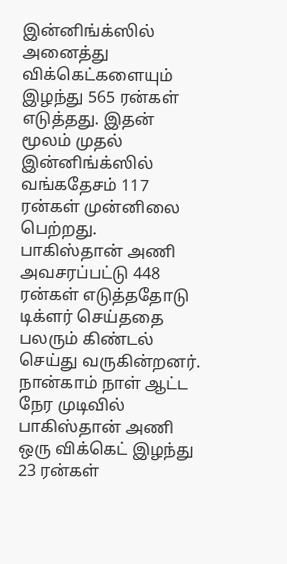இன்னிங்க்ஸில் அனைத்து விக்கெட்களையும் இழந்து 565 ரன்கள் எடுத்தது. இதன் மூலம் முதல் இன்னிங்க்ஸில் வங்கதேசம் 117 ரன்கள் முன்னிலை பெற்றது. பாகிஸ்தான் அணி அவசரப்பட்டு 448 ரன்கள் எடுத்ததோடு டிக்ளர் செய்ததை பலரும் கிண்டல் செய்து வருகின்றனர். நான்காம் நாள் ஆட்ட நேர முடிவில் பாகிஸ்தான் அணி ஒரு விக்கெட் இழந்து 23 ரன்கள்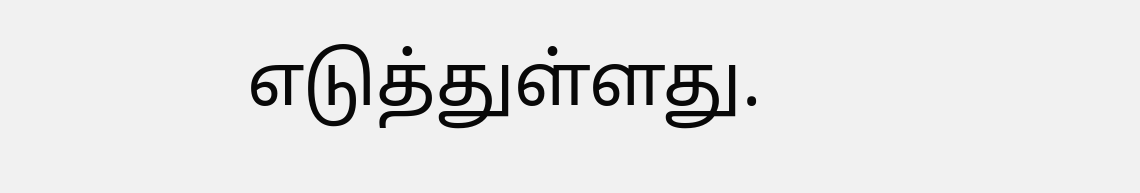எடுத்துள்ளது.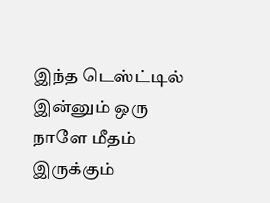இந்த டெஸ்ட்டில் இன்னும் ஒரு நாளே மீதம் இருக்கும்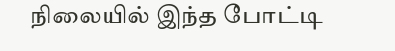நிலையில் இந்த போட்டி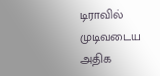டிராவில் முடிவடைய அதிக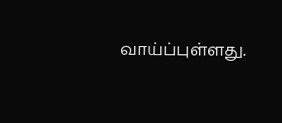வாய்ப்புள்ளது.